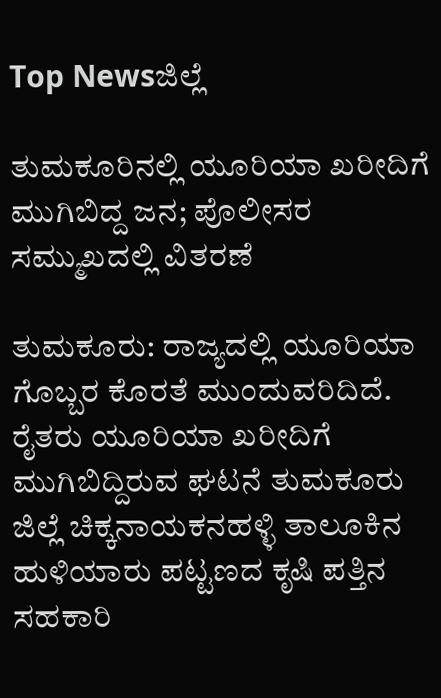Top Newsಜಿಲ್ಲೆ

ತುಮಕೂರಿನಲ್ಲಿ ಯೂರಿಯಾ ಖರೀದಿಗೆ ಮುಗಿಬಿದ್ದ ಜನ; ಪೊಲೀಸರ ಸಮ್ಮುಖದಲ್ಲಿ ವಿತರಣೆ

ತುಮಕೂರು: ರಾಜ್ಯದಲ್ಲಿ ಯೂರಿಯಾ ಗೊಬ್ಬರ ಕೊರತೆ ಮುಂದುವರಿದಿದೆ. ರೈತರು ಯೂರಿಯಾ ಖರೀದಿಗೆ ಮುಗಿಬಿದ್ದಿರುವ ಘಟನೆ ತುಮಕೂರು ಜಿಲ್ಲೆ ಚಿಕ್ಕನಾಯಕನಹಳ್ಳಿ ತಾಲೂಕಿನ ಹುಳಿಯಾರು ಪಟ್ಟಣದ ಕೃಷಿ ಪತ್ತಿನ ಸಹಕಾರಿ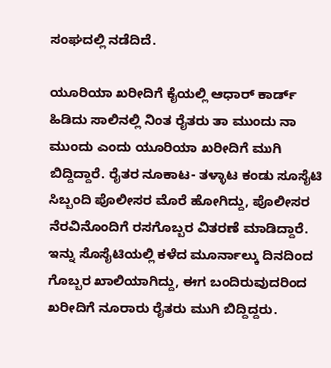ಸಂಘದಲ್ಲಿ ನಡೆದಿದೆ.

ಯೂರಿಯಾ ಖರೀದಿಗೆ ಕೈಯಲ್ಲಿ ಆಧಾರ್ ಕಾರ್ಡ್ ಹಿಡಿದು ಸಾಲಿನಲ್ಲಿ ನಿಂತ ರೈತರು ತಾ ಮುಂದು ನಾ ಮುಂದು ಎಂದು ಯೂರಿಯಾ ಖರೀದಿಗೆ ಮುಗಿ ಬಿದ್ದಿದ್ದಾರೆ. ರೈತರ ನೂಕಾಟ- ತಳ್ಳಾಟ ಕಂಡು ಸೂಸೈಟಿ ಸಿಬ್ಬಂದಿ ಪೊಲೀಸರ ಮೊರೆ ಹೋಗಿದ್ದು, ಪೊಲೀಸರ ನೆರವಿನೊಂದಿಗೆ ರಸಗೊಬ್ಬರ ವಿತರಣೆ ಮಾಡಿದ್ದಾರೆ. ಇನ್ನು ಸೊಸೈಟಿಯಲ್ಲಿ ಕಳೆದ ಮೂರ್ನಾಲ್ಕು ದಿನದಿಂದ ಗೊಬ್ಬರ ಖಾಲಿಯಾಗಿದ್ದು, ಈಗ ಬಂದಿರುವುದರಿಂದ ಖರೀದಿಗೆ ನೂರಾರು ರೈತರು ಮುಗಿ ಬಿದ್ದಿದ್ದರು.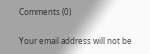Comments (0)

Your email address will not be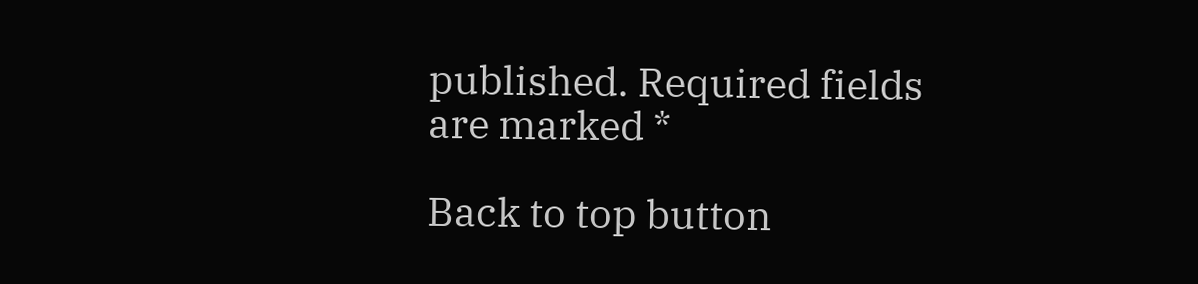published. Required fields are marked *

Back to top button